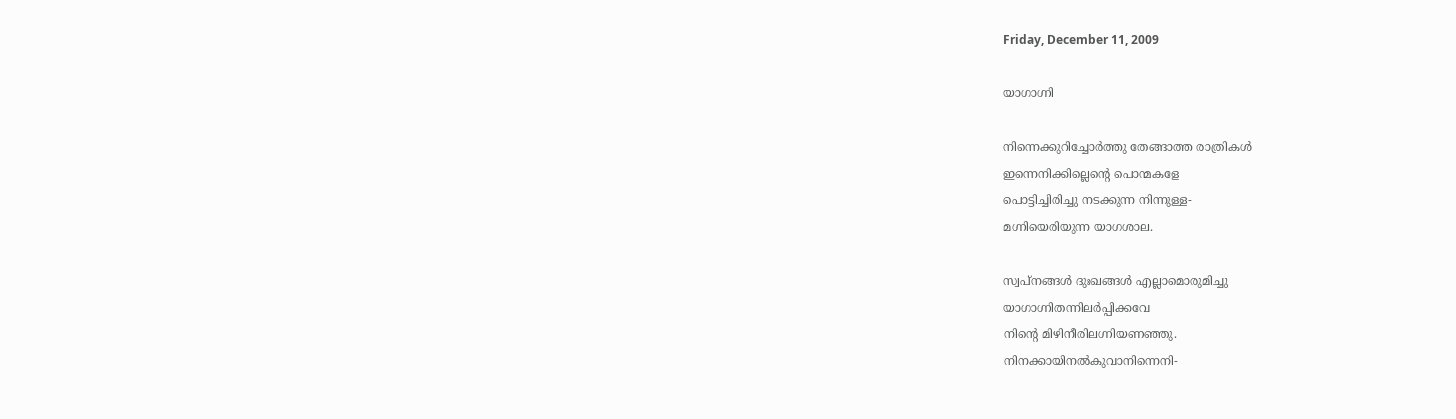Friday, December 11, 2009

യാഗാഗ്നി

നിന്നെക്കുറിച്ചോര്‍ത്തു തേങ്ങാത്ത രാത്രികള്‍
ഇന്നെനിക്കില്ലെന്റെ പൊന്മകളേ
പൊട്ടിച്ചിരിച്ചു നടക്കുന്ന നിന്നുള്ള-
മഗ്നിയെരിയുന്ന യാഗശാല.

സ്വപ്നങ്ങള്‍ ദുഃഖങ്ങള്‍ എല്ലാമൊരുമിച്ചു
യാഗാഗ്നിതന്നിലര്‍പ്പിക്കവേ
നിന്റെ മിഴിനീരിലഗ്നിയണഞ്ഞു.
നിനക്കായിനല്‍കുവാനിന്നെനി-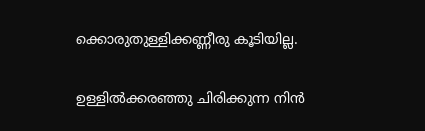ക്കൊരുതുള്ളിക്കണ്ണീരു കൂടിയില്ല.

ഉള്ളില്‍ക്കരഞ്ഞു ചിരിക്കുന്ന നിന്‍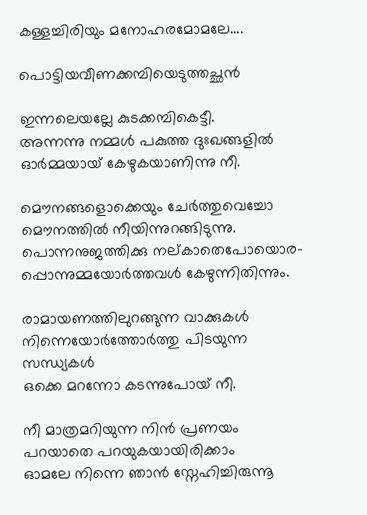കള്ളച്ചിരിയും മനോഹരമോമലേ....

പൊട്ടിയവീണക്കമ്പിയെടുത്തച്ഛന്‍

ഇന്നലെയല്ലേ കുടക്കമ്പികെട്ടീ.
അന്നന്നു നമ്മള്‍ പകുത്ത ദുഃഖങ്ങളില്‍
ഓര്‍മ്മയായ് കേഴുകയാണിന്നു നീ.

മൌനങ്ങളൊക്കെയും ചേര്‍ത്തുവെച്ചോ
മൌനത്തില്‍ നീയിന്നുറങ്ങിടുന്നു.
പൊന്നനുജത്തിക്കു നല്കാതെപോയൊര-
പ്പൊന്നുമ്മയോര്‍ത്തവള്‍ കേഴുന്നിതിന്നും.

രാമായണത്തിലുറങ്ങുന്ന വാക്കുകള്‍
നിന്നെയോര്‍ത്തോര്‍ത്തു പിടയുന്ന സന്ധ്യകള്‍
ഒക്കെ മറന്നോ കടന്നുപോയ് നീ.

നീ മാത്രമറിയുന്ന നിന്‍ പ്രണയം
പറയാതെ പറയുകയായിരിക്കാം
ഓമലേ നിന്നെ ഞാന്‍ സ്നേഹിച്ചിരുന്നൂ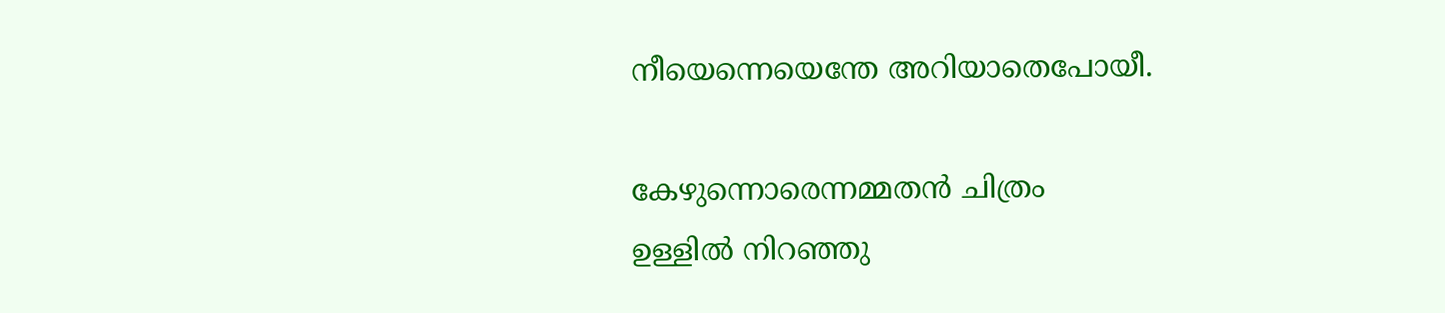നീയെന്നെയെന്തേ അറിയാതെപോയീ.

കേഴുന്നൊരെന്നമ്മതന്‍ ചിത്രം
ഉള്ളില്‍ നിറഞ്ഞു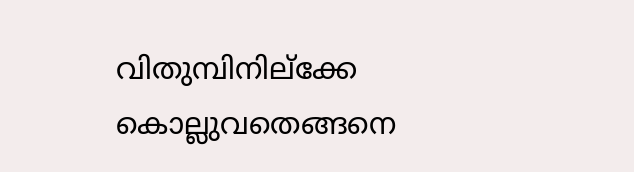വിതുമ്പിനില്ക്കേ
കൊല്ലുവതെങ്ങനെ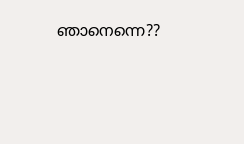ഞാനെന്നെ??